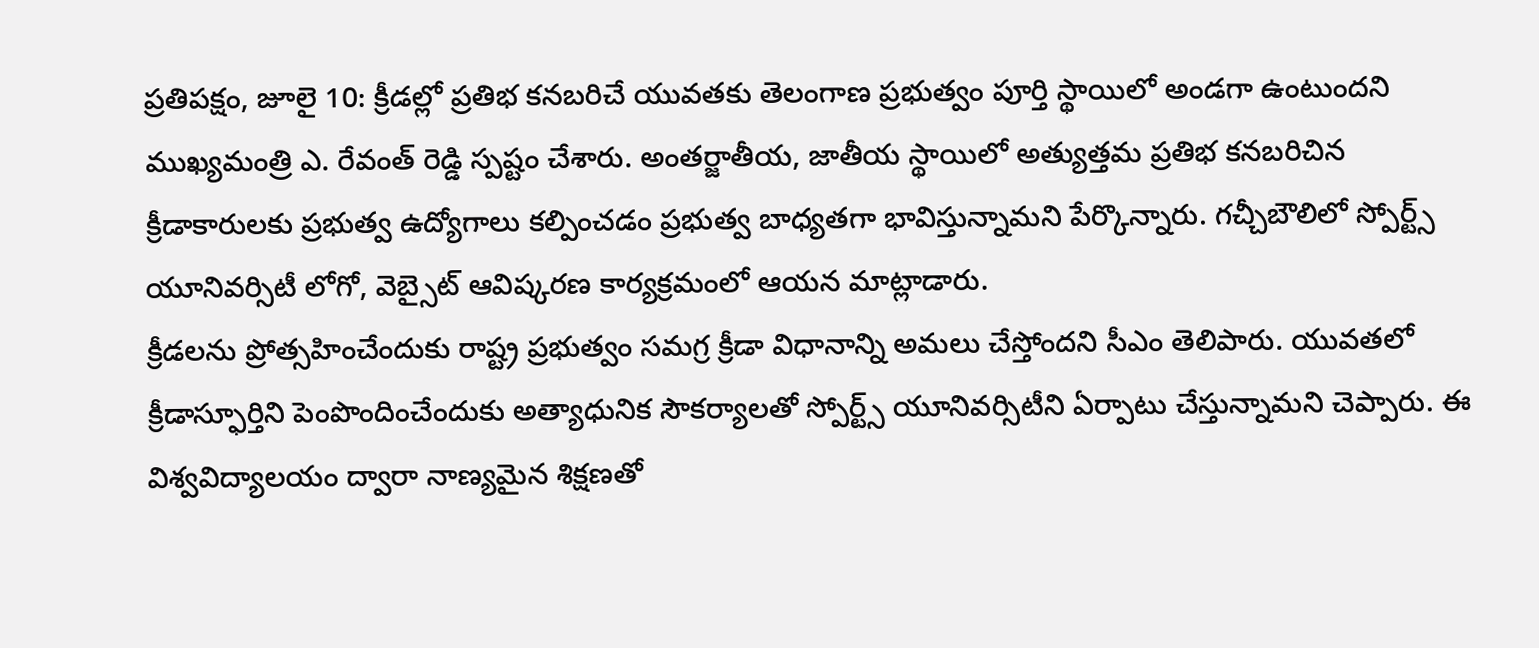ప్రతిపక్షం, జూలై 10: క్రీడల్లో ప్రతిభ కనబరిచే యువతకు తెలంగాణ ప్రభుత్వం పూర్తి స్థాయిలో అండగా ఉంటుందని ముఖ్యమంత్రి ఎ. రేవంత్ రెడ్డి స్పష్టం చేశారు. అంతర్జాతీయ, జాతీయ స్థాయిలో అత్యుత్తమ ప్రతిభ కనబరిచిన క్రీడాకారులకు ప్రభుత్వ ఉద్యోగాలు కల్పించడం ప్రభుత్వ బాధ్యతగా భావిస్తున్నామని పేర్కొన్నారు. గచ్చీబౌలిలో స్పోర్ట్స్ యూనివర్సిటీ లోగో, వెబ్సైట్ ఆవిష్కరణ కార్యక్రమంలో ఆయన మాట్లాడారు.
క్రీడలను ప్రోత్సహించేందుకు రాష్ట్ర ప్రభుత్వం సమగ్ర క్రీడా విధానాన్ని అమలు చేస్తోందని సీఎం తెలిపారు. యువతలో క్రీడాస్ఫూర్తిని పెంపొందించేందుకు అత్యాధునిక సౌకర్యాలతో స్పోర్ట్స్ యూనివర్సిటీని ఏర్పాటు చేస్తున్నామని చెప్పారు. ఈ విశ్వవిద్యాలయం ద్వారా నాణ్యమైన శిక్షణతో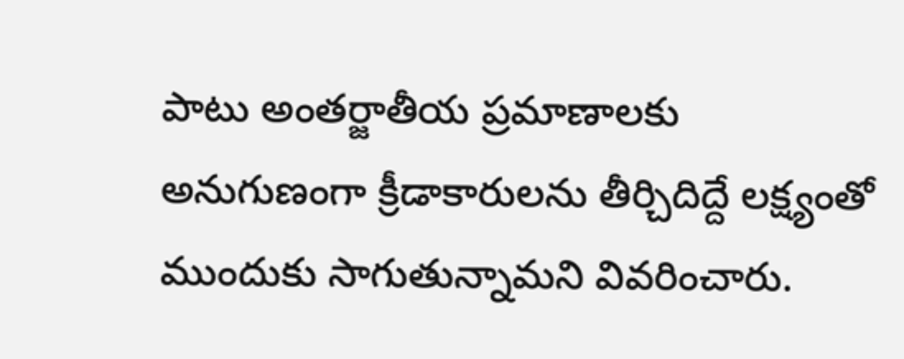పాటు అంతర్జాతీయ ప్రమాణాలకు అనుగుణంగా క్రీడాకారులను తీర్చిదిద్దే లక్ష్యంతో ముందుకు సాగుతున్నామని వివరించారు.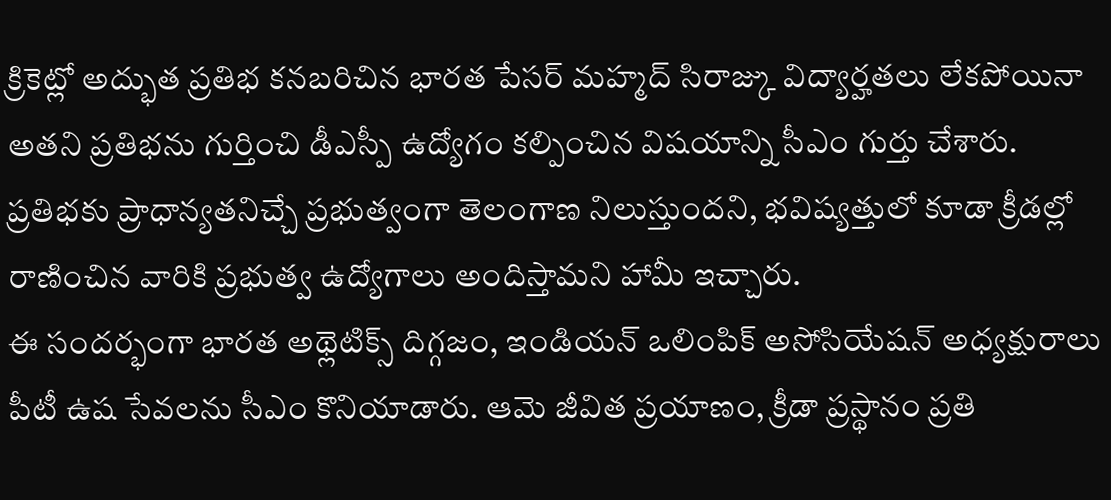క్రికెట్లో అద్భుత ప్రతిభ కనబరిచిన భారత పేసర్ మహ్మద్ సిరాజ్కు విద్యార్హతలు లేకపోయినా అతని ప్రతిభను గుర్తించి డీఎస్పీ ఉద్యోగం కల్పించిన విషయాన్ని సీఎం గుర్తు చేశారు. ప్రతిభకు ప్రాధాన్యతనిచ్చే ప్రభుత్వంగా తెలంగాణ నిలుస్తుందని, భవిష్యత్తులో కూడా క్రీడల్లో రాణించిన వారికి ప్రభుత్వ ఉద్యోగాలు అందిస్తామని హామీ ఇచ్చారు.
ఈ సందర్భంగా భారత అథ్లెటిక్స్ దిగ్గజం, ఇండియన్ ఒలింపిక్ అసోసియేషన్ అధ్యక్షురాలు పీటీ ఉష సేవలను సీఎం కొనియాడారు. ఆమె జీవిత ప్రయాణం, క్రీడా ప్రస్థానం ప్రతి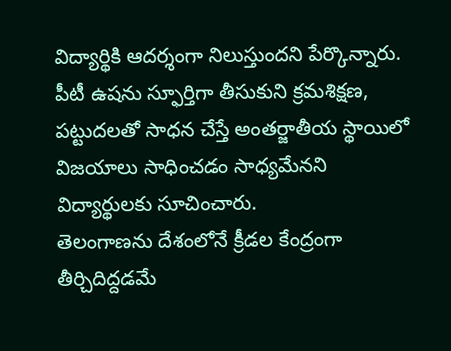విద్యార్థికి ఆదర్శంగా నిలుస్తుందని పేర్కొన్నారు. పీటీ ఉషను స్ఫూర్తిగా తీసుకుని క్రమశిక్షణ, పట్టుదలతో సాధన చేస్తే అంతర్జాతీయ స్థాయిలో విజయాలు సాధించడం సాధ్యమేనని విద్యార్థులకు సూచించారు.
తెలంగాణను దేశంలోనే క్రీడల కేంద్రంగా తీర్చిదిద్దడమే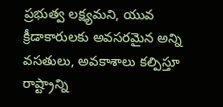ప్రభుత్వ లక్ష్యమని, యువ క్రీడాకారులకు అవసరమైన అన్ని వసతులు, అవకాశాలు కల్పిస్తూ రాష్ట్రాన్ని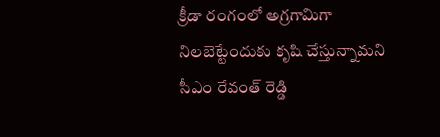క్రీడా రంగంలో అగ్రగామిగా నిలబెట్టేందుకు కృషి చేస్తున్నామని సీఎం రేవంత్ రెడ్డి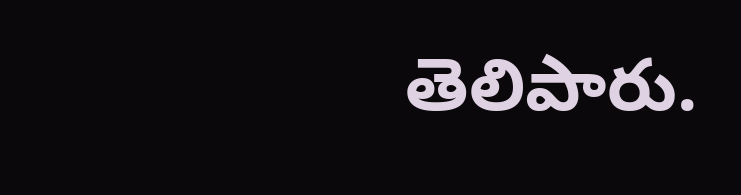తెలిపారు.